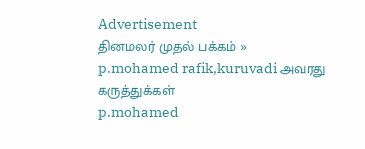Advertisement
தினமலர் முதல் பக்கம் » p.mohamed rafik,kuruvadi அவரது கருத்துக்கள்
p.mohamed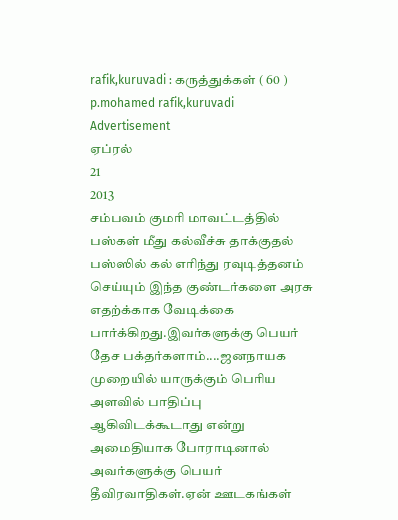rafik,kuruvadi : கருத்துக்கள் ( 60 )
p.mohamed rafik,kuruvadi
Advertisement
ஏப்ரல்
21
2013
சம்பவம் குமரி மாவட்டத்தில் பஸ்கள் மீது கல்வீச்சு தாக்குதல்
பஸ்ஸில் கல் எரிந்து ரவுடித்தனம் செய்யும் இந்த குண்டர்களை அரசு எதற்க்காக வேடிக்கை பார்க்கிறது.இவர்களுக்கு பெயர் தேச பக்தர்களாம்....ஜனநாயக முறையில் யாருக்கும் பெரிய அளவில் பாதிப்பு ஆகிவிடக்கூடாது என்று அமைதியாக போராடினால் அவர்களுக்கு பெயர் தீவிரவாதிகள்.ஏன் ஊடகங்கள்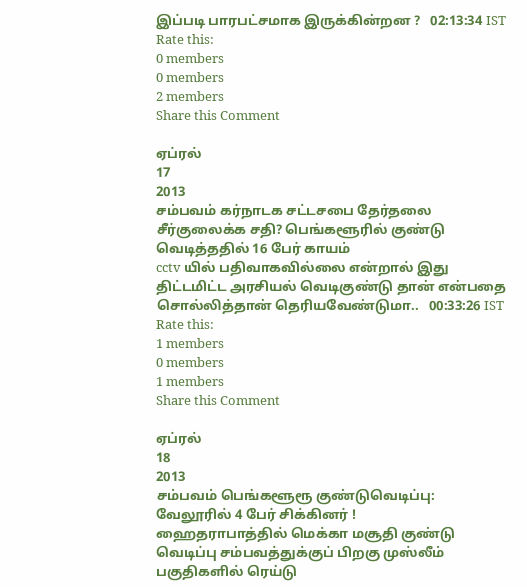இப்படி பாரபட்சமாக இருக்கின்றன ?   02:13:34 IST
Rate this:
0 members
0 members
2 members
Share this Comment

ஏப்ரல்
17
2013
சம்பவம் கர்நாடக சட்டசபை தேர்தலை சீர்குலைக்க சதி? பெங்களூரில் குண்டு வெடித்ததில் 16 பேர் காயம்
cctv யில் பதிவாகவில்லை என்றால் இது திட்டமிட்ட அரசியல் வெடிகுண்டு தான் என்பதை சொல்லித்தான் தெரியவேண்டுமா..   00:33:26 IST
Rate this:
1 members
0 members
1 members
Share this Comment

ஏப்ரல்
18
2013
சம்பவம் பெங்களூரூ குண்டுவெடிப்பு: வேலூரில் 4 பேர் சிக்கினர் !
ஹைதராபாத்தில் மெக்கா மசூதி குண்டு வெடிப்பு சம்பவத்துக்குப் பிறகு முஸ்லீம் பகுதிகளில் ரெய்டு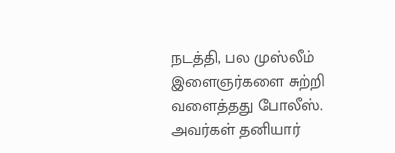நடத்தி, பல முஸ்லீம் இளைஞர்களை சுற்றி வளைத்தது போலீஸ். அவர்கள் தனியார்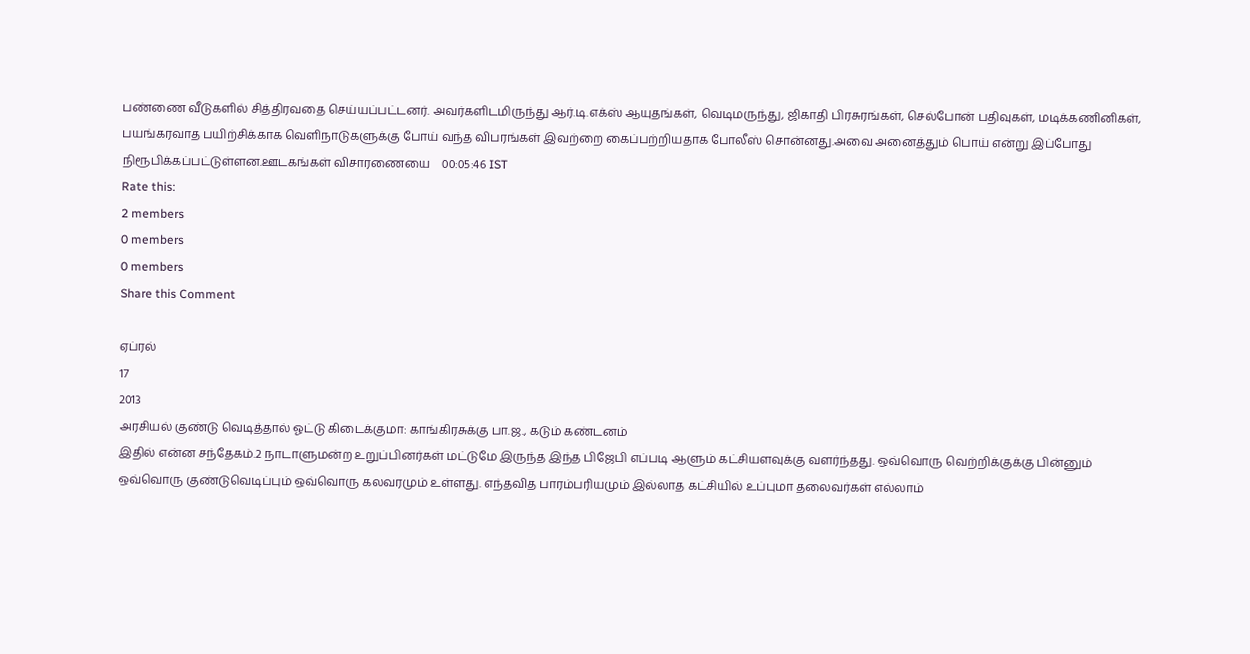பண்ணை வீடுகளில் சித்திரவதை செய்யப்பட்டனர். அவர்களிடமிருந்து ஆர்.டி.எக்ஸ் ஆயுதங்கள், வெடிமருந்து, ஜிகாதி பிரசுரங்கள், செல்போன் பதிவுகள், மடிக்கணினிகள், பயங்கரவாத பயிற்சிக்காக வெளிநாடுகளுக்கு போய் வந்த விபரங்கள் இவற்றை கைப்பற்றியதாக போலீஸ் சொன்னது.அவை அனைத்தும் பொய் என்று இப்போது நிரூபிக்கப்பட்டுள்ளன.ஊடகங்கள் விசாரணையை    00:05:46 IST
Rate this:
2 members
0 members
0 members
Share this Comment

ஏப்ரல்
17
2013
அரசியல் குண்டு வெடித்தால் ஓட்டு கிடைக்குமா: காங்கிரசுக்கு பா.ஜ., கடும் கண்டனம்
இதில் என்ன சந்தேகம்.2 நாடாளுமன்ற உறுப்பினர்கள் மட்டுமே இருந்த இந்த பிஜேபி எப்படி ஆளும் கட்சியளவுக்கு வளர்ந்தது. ஒவ்வொரு வெற்றிக்குக்கு பின்னும் ஒவ்வொரு குண்டுவெடிப்பும் ஒவ்வொரு கலவரமும் உள்ளது. எந்தவித பாரம்பரியமும் இல்லாத கட்சியில் உப்புமா தலைவர்கள் எல்லாம்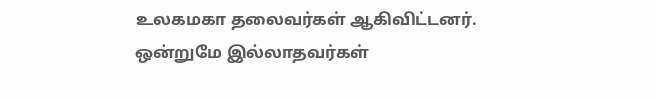உலகமகா தலைவர்கள் ஆகிவிட்டனர். ஒன்றுமே இல்லாதவர்கள்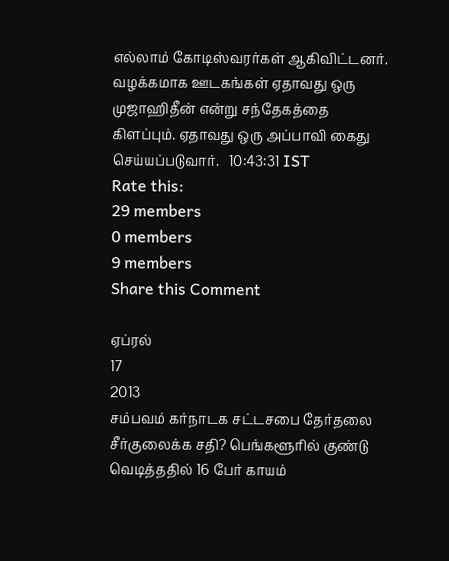எல்லாம் கோடிஸ்வரர்கள் ஆகிவிட்டனர். வழக்கமாக ஊடகங்கள் ஏதாவது ஒரு முஜாஹிதீன் என்று சந்தேகத்தை கிளப்பும். ஏதாவது ஒரு அப்பாவி கைது செய்யப்படுவார்.   10:43:31 IST
Rate this:
29 members
0 members
9 members
Share this Comment

ஏப்ரல்
17
2013
சம்பவம் கர்நாடக சட்டசபை தேர்தலை சீர்குலைக்க சதி? பெங்களூரில் குண்டு வெடித்ததில் 16 பேர் காயம்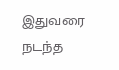இதுவரை நடந்த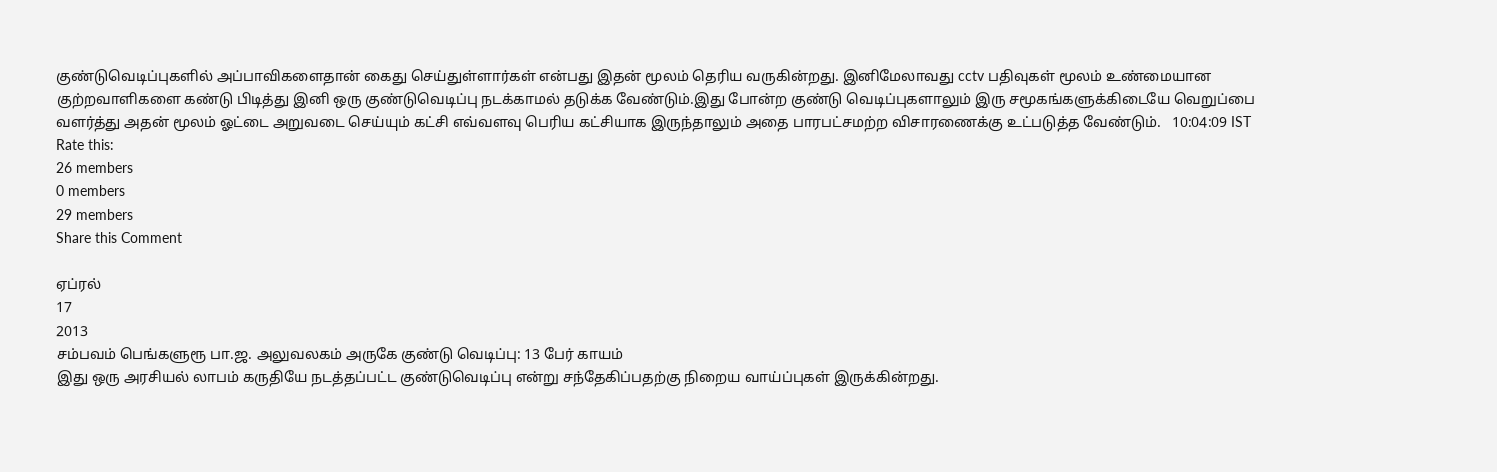குண்டுவெடிப்புகளில் அப்பாவிகளைதான் கைது செய்துள்ளார்கள் என்பது இதன் மூலம் தெரிய வருகின்றது. இனிமேலாவது cctv பதிவுகள் மூலம் உண்மையான குற்றவாளிகளை கண்டு பிடித்து இனி ஒரு குண்டுவெடிப்பு நடக்காமல் தடுக்க வேண்டும்.இது போன்ற குண்டு வெடிப்புகளாலும் இரு சமூகங்களுக்கிடையே வெறுப்பை வளர்த்து அதன் மூலம் ஓட்டை அறுவடை செய்யும் கட்சி எவ்வளவு பெரிய கட்சியாக இருந்தாலும் அதை பாரபட்சமற்ற விசாரணைக்கு உட்படுத்த வேண்டும்.   10:04:09 IST
Rate this:
26 members
0 members
29 members
Share this Comment

ஏப்ரல்
17
2013
சம்பவம் பெங்களுரூ பா.ஜ. அலுவலகம் அருகே குண்டு வெடிப்பு: 13 பேர் காயம்
இது ஒரு அரசியல் லாபம் கருதியே நடத்தப்பட்ட குண்டுவெடிப்பு என்று சந்தேகிப்பதற்கு நிறைய வாய்ப்புகள் இருக்கின்றது.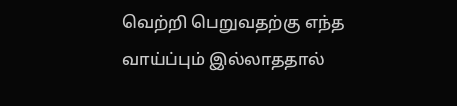வெற்றி பெறுவதற்கு எந்த வாய்ப்பும் இல்லாததால்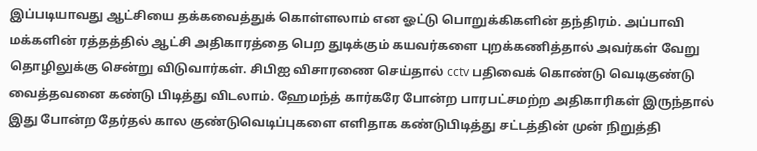இப்படியாவது ஆட்சியை தக்கவைத்துக் கொள்ளலாம் என ஓட்டு பொறுக்கிகளின் தந்திரம். அப்பாவி மக்களின் ரத்தத்தில் ஆட்சி அதிகாரத்தை பெற துடிக்கும் கயவர்களை புறக்கணித்தால் அவர்கள் வேறு தொழிலுக்கு சென்று விடுவார்கள். சிபிஐ விசாரணை செய்தால் cctv பதிவைக் கொண்டு வெடிகுண்டு வைத்தவனை கண்டு பிடித்து விடலாம். ஹேமந்த் கார்கரே போன்ற பாரபட்சமற்ற அதிகாரிகள் இருந்தால் இது போன்ற தேர்தல் கால குண்டுவெடிப்புகளை எளிதாக கண்டுபிடித்து சட்டத்தின் முன் நிறுத்தி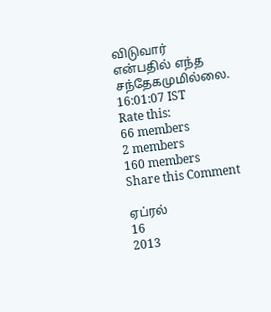விடுவார் என்பதில் எந்த சந்தேகமுமில்லை.   16:01:07 IST
Rate this:
66 members
2 members
160 members
Share this Comment

ஏப்ரல்
16
2013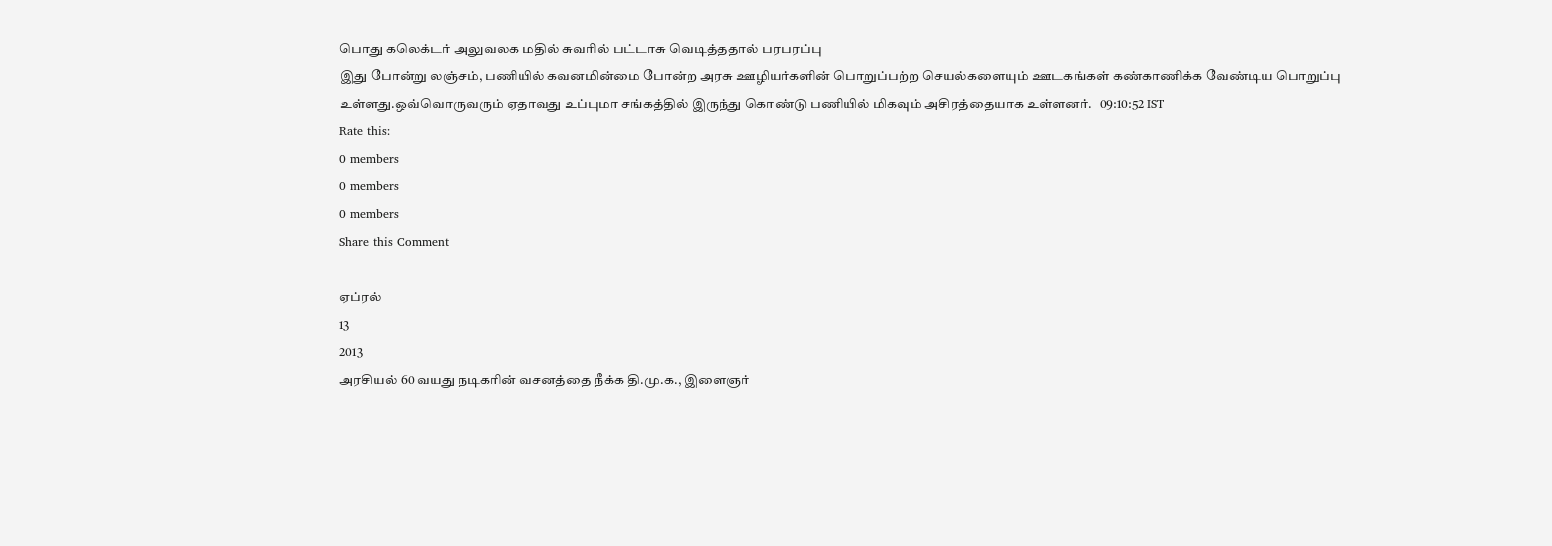பொது கலெக்டர் அலுவலக மதில் சுவரில் பட்டாசு வெடித்ததால் பரபரப்பு
இது போன்று லஞ்சம், பணியில் கவனமின்மை போன்ற அரசு ஊழியர்களின் பொறுப்பற்ற செயல்களையும் ஊடகங்கள் கண்காணிக்க வேண்டிய பொறுப்பு உள்ளது.ஒவ்வொருவரும் ஏதாவது உப்புமா சங்கத்தில் இருந்து கொண்டு பணியில் மிகவும் அசிரத்தையாக உள்ளனர்.   09:10:52 IST
Rate this:
0 members
0 members
0 members
Share this Comment

ஏப்ரல்
13
2013
அரசியல் 60 வயது நடிகரின் வசனத்தை நீக்க தி.மு.க., இளைஞர்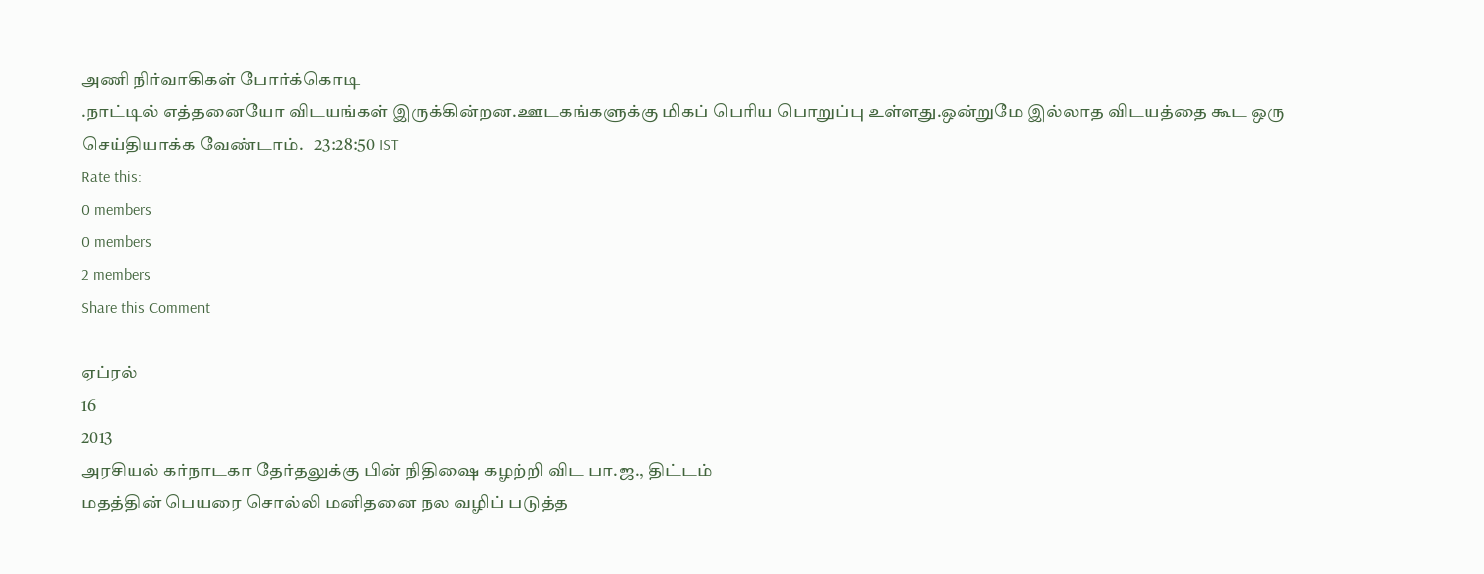அணி நிர்வாகிகள் போர்க்கொடி
.நாட்டில் எத்தனையோ விடயங்கள் இருக்கின்றன.ஊடகங்களுக்கு மிகப் பெரிய பொறுப்பு உள்ளது.ஒன்றுமே இல்லாத விடயத்தை கூட ஒரு செய்தியாக்க வேண்டாம்.   23:28:50 IST
Rate this:
0 members
0 members
2 members
Share this Comment

ஏப்ரல்
16
2013
அரசியல் கர்நாடகா தேர்தலுக்கு பின் நிதிஷை கழற்றி விட பா.ஜ., திட்டம்
மதத்தின் பெயரை சொல்லி மனிதனை நல வழிப் படுத்த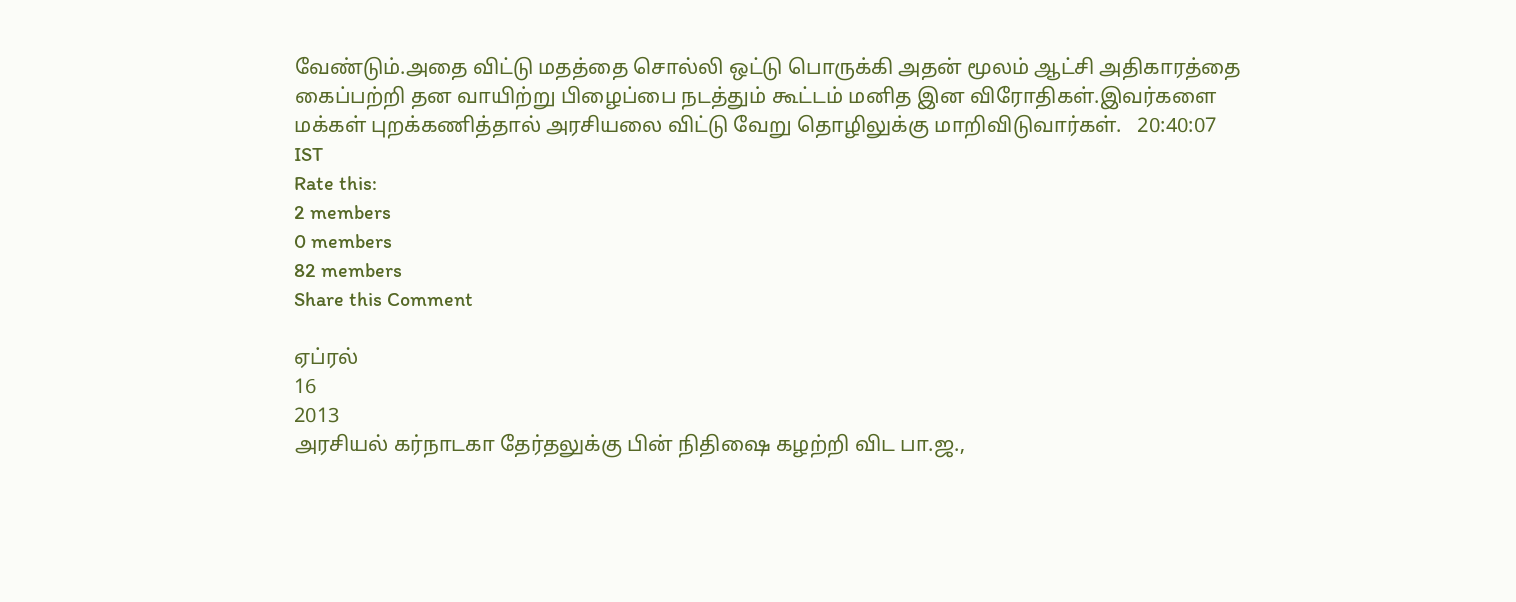வேண்டும்.அதை விட்டு மதத்தை சொல்லி ஒட்டு பொருக்கி அதன் மூலம் ஆட்சி அதிகாரத்தை கைப்பற்றி தன வாயிற்று பிழைப்பை நடத்தும் கூட்டம் மனித இன விரோதிகள்.இவர்களை மக்கள் புறக்கணித்தால் அரசியலை விட்டு வேறு தொழிலுக்கு மாறிவிடுவார்கள்.   20:40:07 IST
Rate this:
2 members
0 members
82 members
Share this Comment

ஏப்ரல்
16
2013
அரசியல் கர்நாடகா தேர்தலுக்கு பின் நிதிஷை கழற்றி விட பா.ஜ.,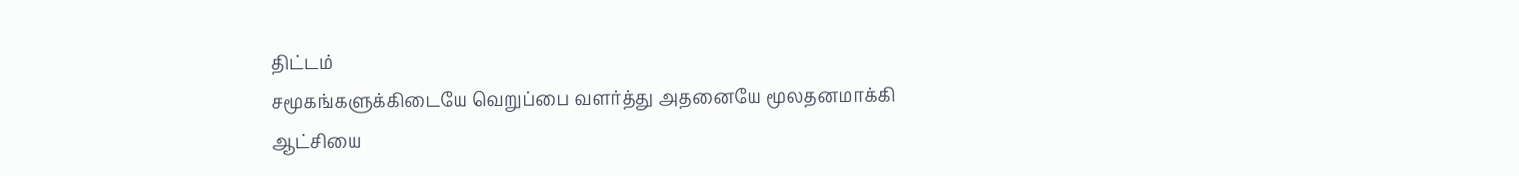திட்டம்
சமூகங்களுக்கிடையே வெறுப்பை வளர்த்து அதனையே மூலதனமாக்கி ஆட்சியை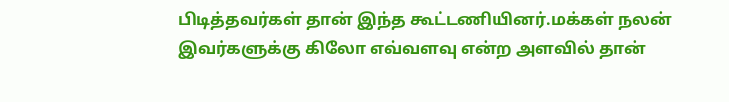பிடித்தவர்கள் தான் இந்த கூட்டணியினர்.மக்கள் நலன் இவர்களுக்கு கிலோ எவ்வளவு என்ற அளவில் தான்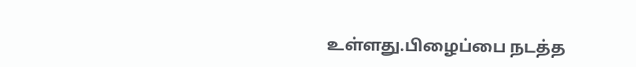உள்ளது.பிழைப்பை நடத்த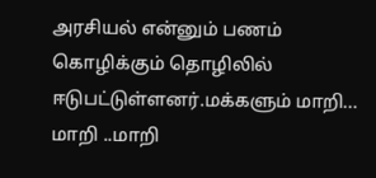அரசியல் என்னும் பணம் கொழிக்கும் தொழிலில் ஈடுபட்டுள்ளனர்.மக்களும் மாறி... மாறி ..மாறி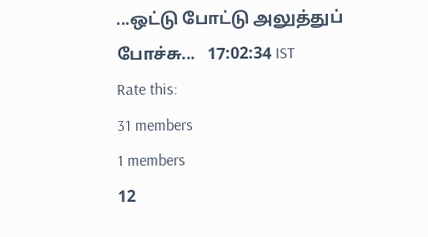...ஒட்டு போட்டு அலுத்துப் போச்சு...   17:02:34 IST
Rate this:
31 members
1 members
12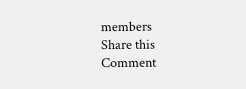members
Share this Comment